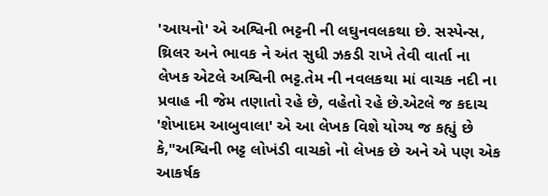'આયનો' એ અશ્વિની ભટ્ટની ની લઘુનવલકથા છે. સસ્પેન્સ, થ્રિલર અને ભાવક ને અંત સુધી ઝકડી રાખે તેવી વાર્તા ના લેખક એટલે અશ્વિની ભટ્ટ.તેમ ની નવલકથા માં વાચક નદી ના પ્રવાહ ની જેમ તણાતો રહે છે, વહેતો રહે છે.એટલે જ કદાચ 'શેખાદમ આબુવાલા' એ આ લેખક વિશે યોગ્ય જ કહ્યું છે કે,"અશ્વિની ભટ્ટ લોખંડી વાચકો નો લેખક છે અને એ પણ એક આકર્ષક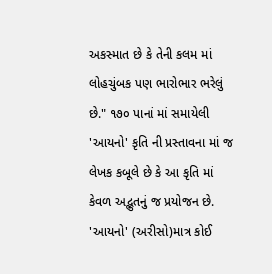અકસ્માત છે કે તેની કલમ માં લોહચુંબક પણ ભારોભાર ભરેલું છે." ૧૭૦ પાનાં માં સમાયેલી 'આયનો' કૃતિ ની પ્રસ્તાવના માં જ લેખક કબૂલે છે કે આ કૃતિ માં કેવળ અદ્ભુતનું જ પ્રયોજન છે. 'આયનો' (અરીસો)માત્ર કોઈ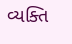વ્યક્તિ